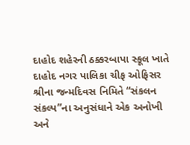દાહોદ શહેરની ઠક્કરબાપા સ્કૂલ ખાતે દાહોદ નગર પાલિકા ચીફ ઓફિસર શ્રીના જન્મદિવસ નિમિતે “સંકલન સંકલ્પ”ના અનુસંધાને એક અનોખી અને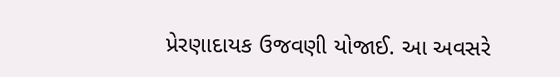પ્રેરણાદાયક ઉજવણી યોજાઈ. આ અવસરે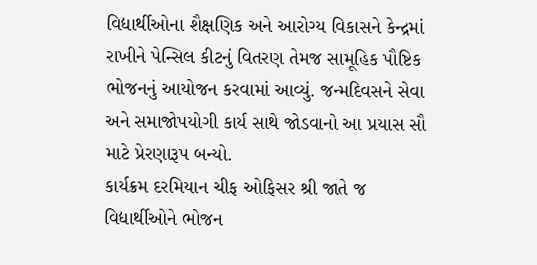વિદ્યાર્થીઓના શૈક્ષણિક અને આરોગ્ય વિકાસને કેન્દ્રમાં રાખીને પેન્સિલ કીટનું વિતરણ તેમજ સામૂહિક પૌષ્ટિક ભોજનનું આયોજન કરવામાં આવ્યું. જન્મદિવસને સેવા અને સમાજોપયોગી કાર્ય સાથે જોડવાનો આ પ્રયાસ સૌ માટે પ્રેરણારૂપ બન્યો.
કાર્યક્રમ દરમિયાન ચીફ ઓફિસર શ્રી જાતે જ વિદ્યાર્થીઓને ભોજન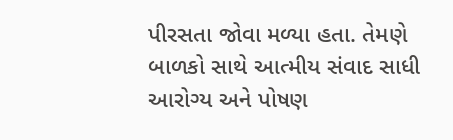પીરસતા જોવા મળ્યા હતા. તેમણે બાળકો સાથે આત્મીય સંવાદ સાધી આરોગ્ય અને પોષણ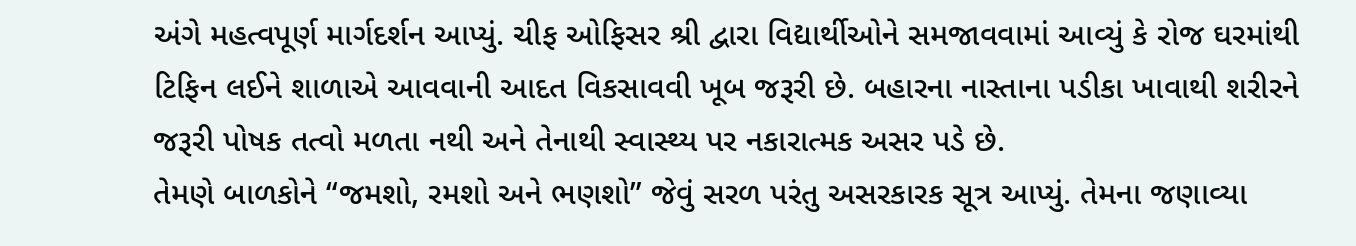અંગે મહત્વપૂર્ણ માર્ગદર્શન આપ્યું. ચીફ ઓફિસર શ્રી દ્વારા વિદ્યાર્થીઓને સમજાવવામાં આવ્યું કે રોજ ઘરમાંથી ટિફિન લઈને શાળાએ આવવાની આદત વિકસાવવી ખૂબ જરૂરી છે. બહારના નાસ્તાના પડીકા ખાવાથી શરીરને જરૂરી પોષક તત્વો મળતા નથી અને તેનાથી સ્વાસ્થ્ય પર નકારાત્મક અસર પડે છે.
તેમણે બાળકોને “જમશો, રમશો અને ભણશો” જેવું સરળ પરંતુ અસરકારક સૂત્ર આપ્યું. તેમના જણાવ્યા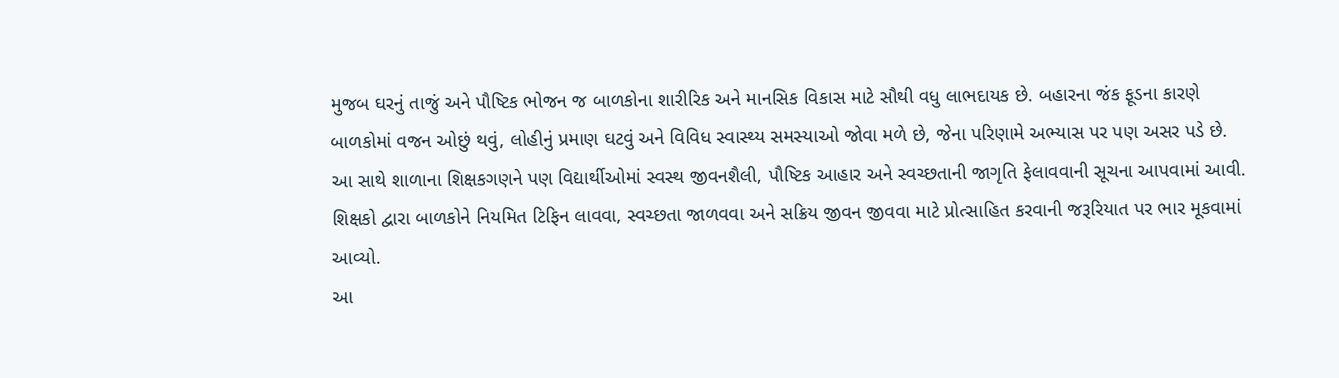મુજબ ઘરનું તાજું અને પૌષ્ટિક ભોજન જ બાળકોના શારીરિક અને માનસિક વિકાસ માટે સૌથી વધુ લાભદાયક છે. બહારના જંક ફૂડના કારણે બાળકોમાં વજન ઓછું થવું, લોહીનું પ્રમાણ ઘટવું અને વિવિધ સ્વાસ્થ્ય સમસ્યાઓ જોવા મળે છે, જેના પરિણામે અભ્યાસ પર પણ અસર પડે છે.
આ સાથે શાળાના શિક્ષકગણને પણ વિદ્યાર્થીઓમાં સ્વસ્થ જીવનશૈલી, પૌષ્ટિક આહાર અને સ્વચ્છતાની જાગૃતિ ફેલાવવાની સૂચના આપવામાં આવી. શિક્ષકો દ્વારા બાળકોને નિયમિત ટિફિન લાવવા, સ્વચ્છતા જાળવવા અને સક્રિય જીવન જીવવા માટે પ્રોત્સાહિત કરવાની જરૂરિયાત પર ભાર મૂકવામાં આવ્યો.
આ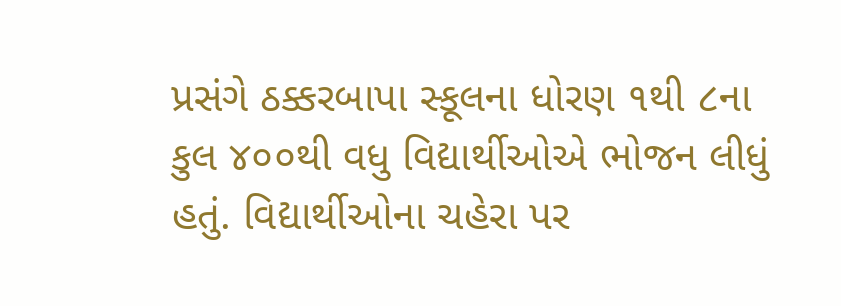પ્રસંગે ઠક્કરબાપા સ્કૂલના ધોરણ ૧થી ૮ના કુલ ૪૦૦થી વધુ વિદ્યાર્થીઓએ ભોજન લીધું હતું. વિદ્યાર્થીઓના ચહેરા પર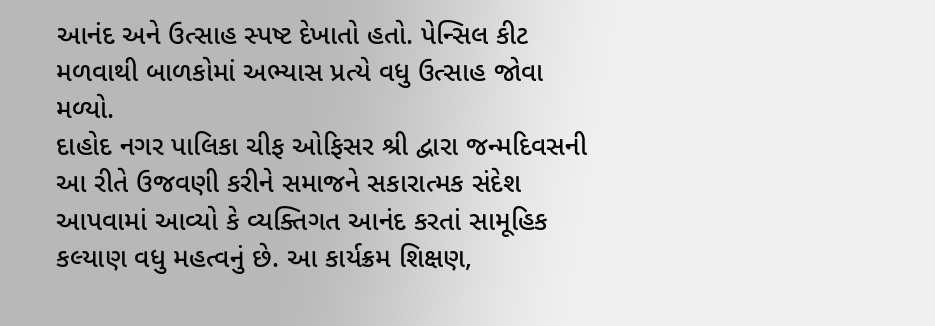આનંદ અને ઉત્સાહ સ્પષ્ટ દેખાતો હતો. પેન્સિલ કીટ મળવાથી બાળકોમાં અભ્યાસ પ્રત્યે વધુ ઉત્સાહ જોવા મળ્યો.
દાહોદ નગર પાલિકા ચીફ ઓફિસર શ્રી દ્વારા જન્મદિવસની આ રીતે ઉજવણી કરીને સમાજને સકારાત્મક સંદેશ આપવામાં આવ્યો કે વ્યક્તિગત આનંદ કરતાં સામૂહિક કલ્યાણ વધુ મહત્વનું છે. આ કાર્યક્રમ શિક્ષણ,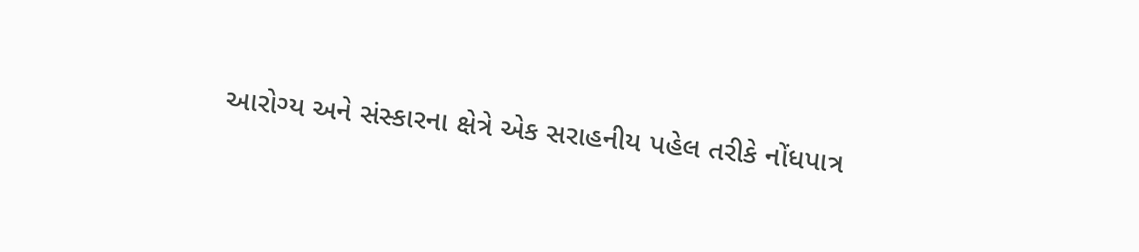આરોગ્ય અને સંસ્કારના ક્ષેત્રે એક સરાહનીય પહેલ તરીકે નોંધપાત્ર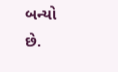બન્યો છે.